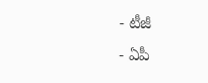- టీజీ
- ఏపీ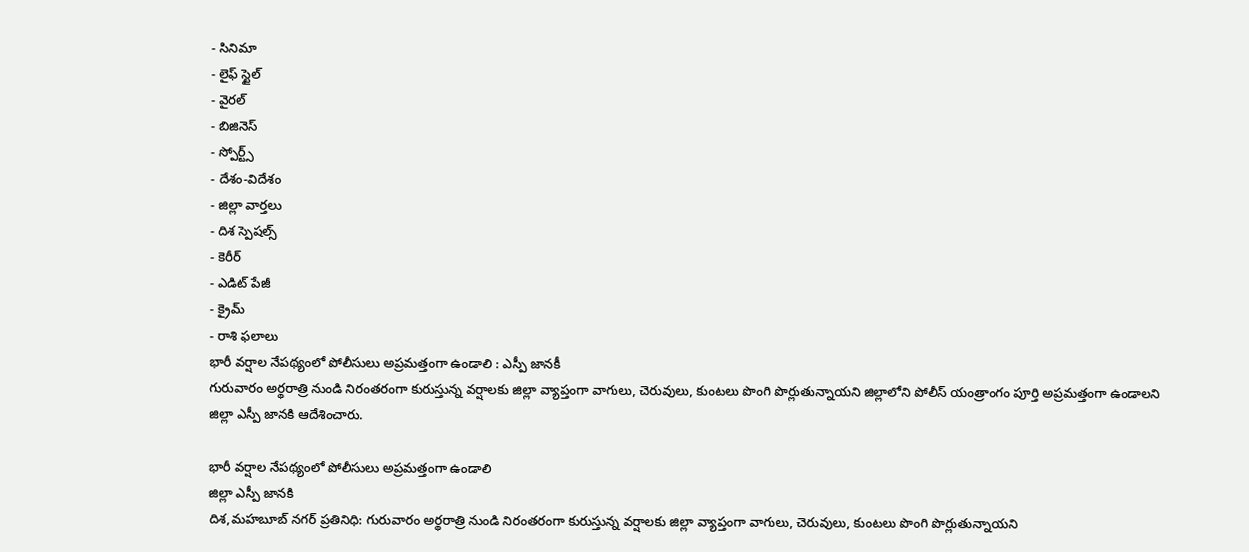- సినిమా
- లైఫ్ స్టైల్
- వైరల్
- బిజినెస్
- స్పోర్ట్స్
- దేశం-విదేశం
- జిల్లా వార్తలు
- దిశ స్పెషల్స్
- కెరీర్
- ఎడిట్ పేజీ
- క్రైమ్
- రాశి ఫలాలు
భారీ వర్షాల నేపథ్యంలో పోలీసులు అప్రమత్తంగా ఉండాలి : ఎస్పీ జానకీ
గురువారం అర్థరాత్రి నుండి నిరంతరంగా కురుస్తున్న వర్షాలకు జిల్లా వ్యాప్తంగా వాగులు, చెరువులు, కుంటలు పొంగి పొర్లుతున్నాయని జిల్లాలోని పోలీస్ యంత్రాంగం పూర్తి అప్రమత్తంగా ఉండాలని జిల్లా ఎస్పీ జానకి ఆదేశించారు.

భారీ వర్షాల నేపథ్యంలో పోలీసులు అప్రమత్తంగా ఉండాలి
జిల్లా ఎస్పీ జానకి
దిశ,మహబూబ్ నగర్ ప్రతినిధి: గురువారం అర్థరాత్రి నుండి నిరంతరంగా కురుస్తున్న వర్షాలకు జిల్లా వ్యాప్తంగా వాగులు, చెరువులు, కుంటలు పొంగి పొర్లుతున్నాయని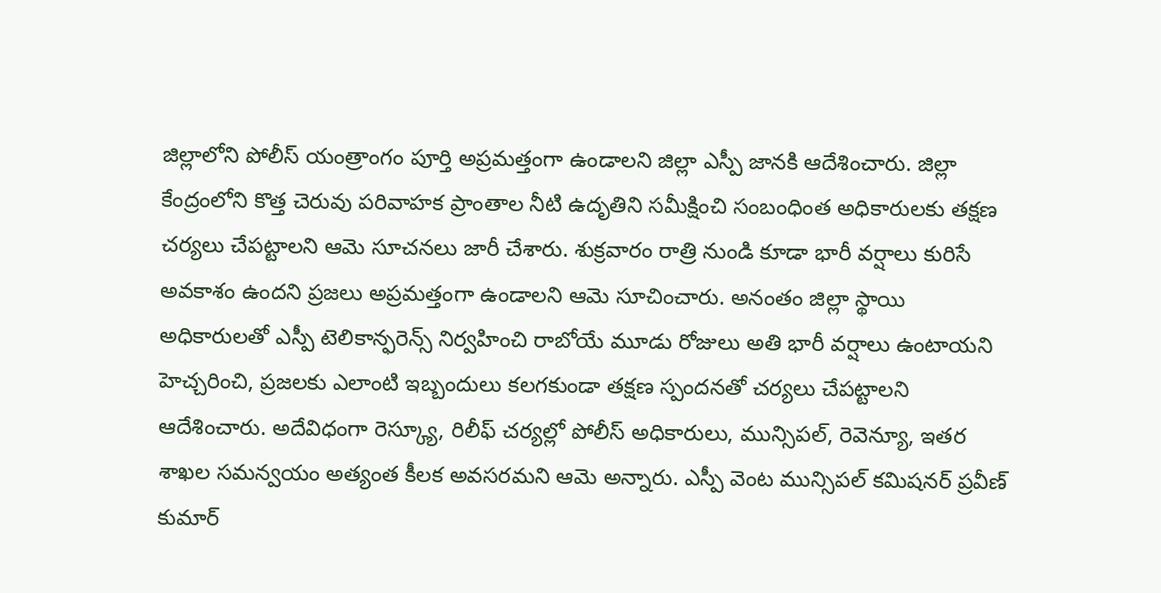జిల్లాలోని పోలీస్ యంత్రాంగం పూర్తి అప్రమత్తంగా ఉండాలని జిల్లా ఎస్పీ జానకి ఆదేశించారు. జిల్లా కేంద్రంలోని కొత్త చెరువు పరివాహక ప్రాంతాల నీటి ఉదృతిని సమీక్షించి సంబంధింత అధికారులకు తక్షణ చర్యలు చేపట్టాలని ఆమె సూచనలు జారీ చేశారు. శుక్రవారం రాత్రి నుండి కూడా భారీ వర్షాలు కురిసే అవకాశం ఉందని ప్రజలు అప్రమత్తంగా ఉండాలని ఆమె సూచించారు. అనంతం జిల్లా స్థాయి అధికారులతో ఎస్పీ టెలికాన్ఫరెన్స్ నిర్వహించి రాబోయే మూడు రోజులు అతి భారీ వర్షాలు ఉంటాయని హెచ్చరించి, ప్రజలకు ఎలాంటి ఇబ్బందులు కలగకుండా తక్షణ స్పందనతో చర్యలు చేపట్టాలని ఆదేశించారు. అదేవిధంగా రెస్క్యూ, రిలీఫ్ చర్యల్లో పోలీస్ అధికారులు, మున్సిపల్, రెవెన్యూ, ఇతర శాఖల సమన్వయం అత్యంత కీలక అవసరమని ఆమె అన్నారు. ఎస్పీ వెంట మున్సిపల్ కమిషనర్ ప్రవీణ్ కుమార్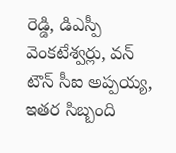రెడ్డి, డిఎస్పీ వెంకటేశ్వర్లు, వన్ టౌన్ సీఐ అప్పయ్య, ఇతర సిబ్బంది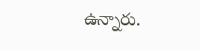ఉన్నారు.